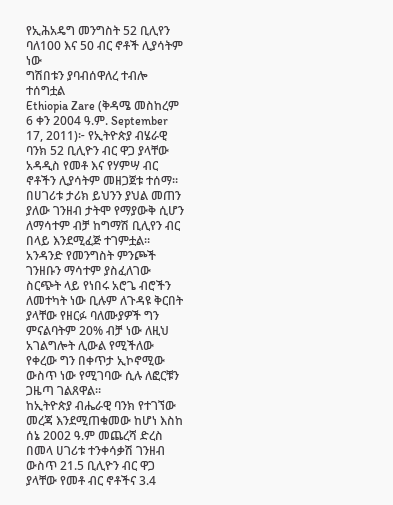የኢሕአዴግ መንግስት 52 ቢሊየን ባለ100 እና 50 ብር ኖቶች ሊያሳትም ነው
ግሽበቱን ያባብሰዋለረ ተብሎ ተሰግቷል
Ethiopia Zare (ቅዳሜ መስከረም 6 ቀን 2004 ዓ.ም. September 17, 2011)፦ የኢትዮጵያ ብሄራዊ ባንክ 52 ቢሊዮን ብር ዋጋ ያላቸው አዳዲስ የመቶ እና የሃምሣ ብር ኖቶችን ሊያሳትም መዘጋጀቱ ተሰማ። በሀገሪቱ ታሪክ ይህንን ያህል መጠን ያለው ገንዘብ ታትሞ የማያውቅ ሲሆን ለማሳተም ብቻ ከግማሽ ቢሊየን ብር በላይ እንደሚፈጅ ተገምቷል።
አንዳንድ የመንግስት ምንጮች ገንዘቡን ማሳተም ያስፈለገው ስርጭት ላይ የነበሩ አሮጌ ብሮችን ለመተካት ነው ቢሉም ለጉዳዩ ቅርበት ያላቸው የዘርፉ ባለሙያዎች ግን ምናልባትም 20% ብቻ ነው ለዚህ አገልግሎት ሊውል የሚችለው የቀረው ግን በቀጥታ ኢኮኖሚው ውስጥ ነው የሚገባው ሲሉ ለፎርቹን ጋዜጣ ገልጸዋል።
ከኢትዮጵያ ብሔራዊ ባንክ የተገኘው መረጃ እንደሚጠቁመው ከሆነ እስከ ሰኔ 2002 ዓ.ም መጨረሻ ድረስ በመላ ሀገሪቱ ተንቀሳቃሽ ገንዘብ ውስጥ 21.5 ቢሊዮን ብር ዋጋ ያላቸው የመቶ ብር ኖቶችና 3.4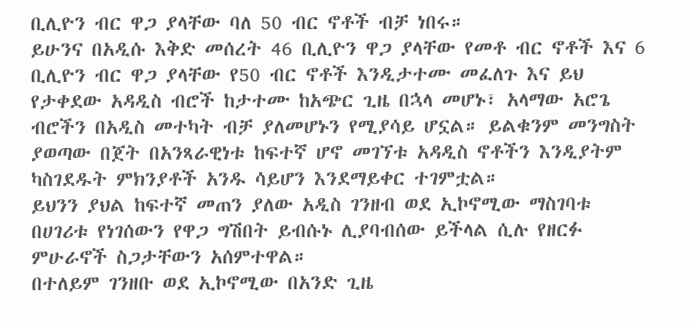ቢሊዮን ብር ዋጋ ያላቸው ባለ 50 ብር ኖቶች ብቻ ነበሩ።
ይሁንና በአዲሱ እቅድ መሰረት 46 ቢሊዮን ዋጋ ያላቸው የመቶ ብር ኖቶች እና 6 ቢሊዮን ብር ዋጋ ያላቸው የ50 ብር ኖቶች እንዲታተሙ መፈለጉ እና ይህ የታቀደው አዳዲስ ብሮች ከታተሙ ከአጭር ጊዜ በኋላ መሆኑ፣ አላማው አሮጌ ብሮችን በአዲስ መተካት ብቻ ያለመሆኑን የሚያሳይ ሆኗል። ይልቁንም መንግስት ያወጣው በጀት በአንጻራዊነቱ ከፍተኛ ሆኖ መገኘቱ አዳዲስ ኖቶችን እንዲያትም ካስገደዱት ምክንያቶች አንዱ ሳይሆን እንደማይቀር ተገምቷል።
ይህንን ያህል ከፍተኛ መጠን ያለው አዲስ ገንዘብ ወደ ኢኮኖሚው ማስገባቱ በሀገሪቱ የነገሰውን የዋጋ ግሽበት ይብሱኑ ሊያባብሰው ይችላል ሲሉ የዘርፉ ምሁራኖች ስጋታቸውን አሰምተዋል።
በተለይም ገንዘቡ ወደ ኢኮኖሚው በአንድ ጊዜ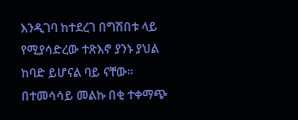እንዲገባ ከተደረገ በግሽበቱ ላይ የሚያሳድረው ተጽእኖ ያንኑ ያህል ከባድ ይሆናል ባይ ናቸው። በተመሳሳይ መልኩ በቂ ተቀማጭ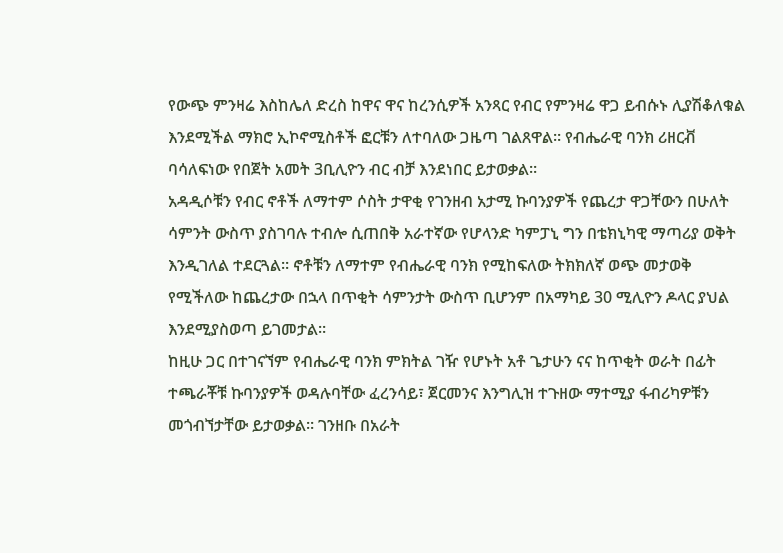የውጭ ምንዛሬ እስከሌለ ድረስ ከዋና ዋና ከረንሲዎች አንጻር የብር የምንዛሬ ዋጋ ይብሱኑ ሊያሽቆለቁል እንደሚችል ማክሮ ኢኮኖሚስቶች ፎርቹን ለተባለው ጋዜጣ ገልጸዋል። የብሔራዊ ባንክ ሪዘርቭ ባሳለፍነው የበጀት አመት 3ቢሊዮን ብር ብቻ እንደነበር ይታወቃል።
አዳዲሶቹን የብር ኖቶች ለማተም ሶስት ታዋቂ የገንዘብ አታሚ ኩባንያዎች የጨረታ ዋጋቸውን በሁለት ሳምንት ውስጥ ያስገባሉ ተብሎ ሲጠበቅ አራተኛው የሆላንድ ካምፓኒ ግን በቴክኒካዊ ማጣሪያ ወቅት እንዲገለል ተደርጓል። ኖቶቹን ለማተም የብሔራዊ ባንክ የሚከፍለው ትክክለኛ ወጭ መታወቅ የሚችለው ከጨረታው በኋላ በጥቂት ሳምንታት ውስጥ ቢሆንም በአማካይ 30 ሚሊዮን ዶላር ያህል እንደሚያስወጣ ይገመታል።
ከዚሁ ጋር በተገናኘም የብሔራዊ ባንክ ምክትል ገዥ የሆኑት አቶ ጌታሁን ናና ከጥቂት ወራት በፊት ተጫራቾቹ ኩባንያዎች ወዳሉባቸው ፈረንሳይ፣ ጀርመንና እንግሊዝ ተጉዘው ማተሚያ ፋብሪካዎቹን መጎብኘታቸው ይታወቃል። ገንዘቡ በአራት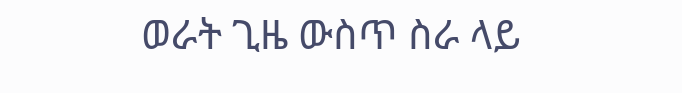ወራት ጊዜ ውስጥ ስራ ላይ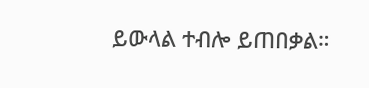ይውላል ተብሎ ይጠበቃል።